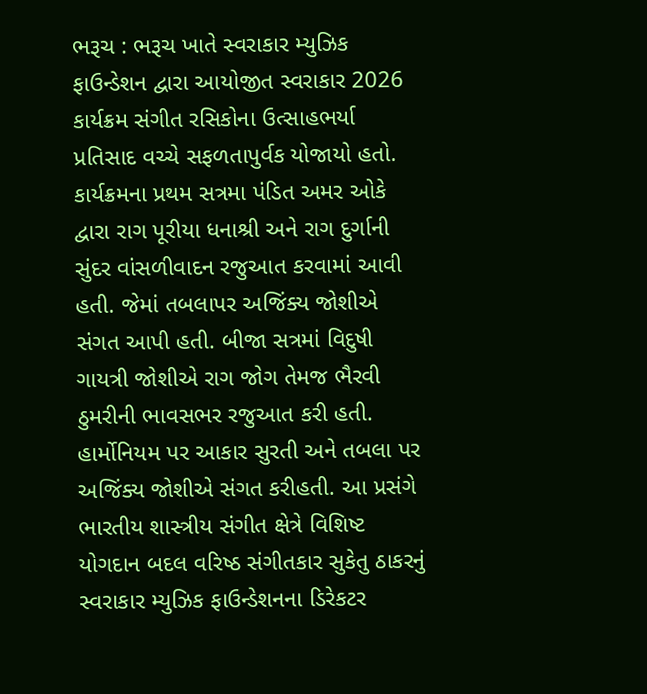ભરૂચ : ભરૂચ ખાતે સ્વરાકાર મ્યુઝિક ફાઉન્ડેશન દ્વારા આયોજીત સ્વરાકાર 2026 કાર્યક્રમ સંગીત રસિકોના ઉત્સાહભર્યા પ્રતિસાદ વચ્ચે સફળતાપુર્વક યોજાયો હતો. કાર્યક્રમના પ્રથમ સત્રમા પંડિત અમર ઓકે દ્વારા રાગ પૂરીયા ધનાશ્રી અને રાગ દુર્ગાની સુંદર વાંસળીવાદન રજુઆત કરવામાં આવી હતી. જેમાં તબલાપર અજિંક્ય જોશીએ સંગત આપી હતી. બીજા સત્રમાં વિદુષી ગાયત્રી જોશીએ રાગ જોગ તેમજ ભૈરવી ઠુમરીની ભાવસભર રજુઆત કરી હતી. હાર્મોનિયમ પર આકાર સુરતી અને તબલા પર અજિંક્ય જોશીએ સંગત કરીહતી. આ પ્રસંગે ભારતીય શાસ્ત્રીય સંગીત ક્ષેત્રે વિશિષ્ટ યોગદાન બદલ વરિષ્ઠ સંગીતકાર સુકેતુ ઠાકરનું સ્વરાકાર મ્યુઝિક ફાઉન્ડેશનના ડિરેકટર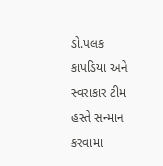ડો.પલક કાપડિયા અને સ્વરાકાર ટીમ હસ્તે સન્માન કરવામા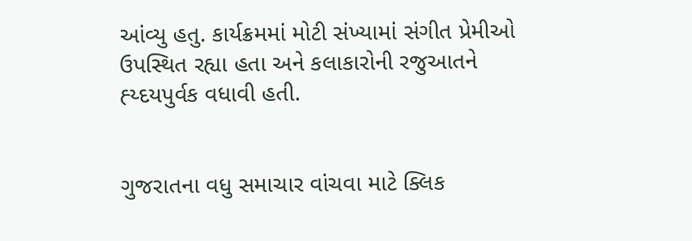આંવ્યુ હતુ. કાર્યક્રમમાં મોટી સંખ્યામાં સંગીત પ્રેમીઓ ઉપસ્થિત રહ્યા હતા અને કલાકારોની રજુઆતને હ્ય્દયપુર્વક વધાવી હતી.


ગુજરાતના વધુ સમાચાર વાંચવા માટે ક્લિક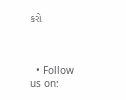કરો



  • Follow us on: